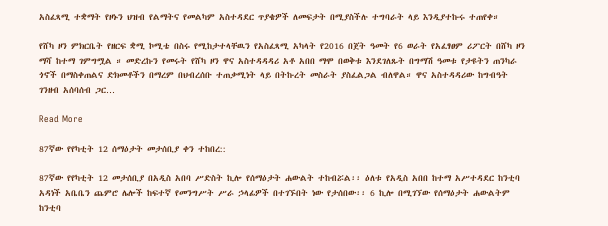አስፈጻሚ ተቋማት የዞኑን ህዝብ የልማትና የመልካም አስተዳደር ጥያቄዎች ለመፍታት በሚያስችሉ ተግባራት ላይ እንዲያተኩሩ ተጠየቀ።

የሸካ ዞን ምክርቤት የዘርፍ ቋሚ ኮሚቴ በስሩ የሚከታተላቸዉን የአስፈጻሚ አካላት የ2016 በጀት ዓመት የ6 ወራት የአፈፃፀም ሪፖርት በሸካ ዞን ማሻ ከተማ ገምግሟል ። መድረኩን የመሩት የሸካ ዞን ዋና አስተዳዳዳሪ አቶ አበበ ማሞ በወቅቱ እንደገለጹት በግማሽ ዓመቱ የታዩትን ጠንካራ ጎኖች በማስቀጠልና ድክመቶችን በማረም በህብረሰቡ ተጠቃሚነት ላይ በትኩረት መስራት ያስፈልጋል ብለዋል። ዋና አስተዳዳሪው ከግብዓት ገንዘብ አሰባሰብ ጋር…

Read More

87ኛው የየካቲት 12 ሰማዕታት መታሰቢያ ቀን ተከበረ::

87ኛው የየካቲት 12 መታሰቢያ በአዲስ አበባ ሥድስት ኪሎ የሰማዕታት ሐውልት ተከብሯል፡፡ ዕለቱ የአዲስ አበበ ከተማ አሥተዳደር ከንቲባ አዳነች አቤቤን ጨምሮ ሌሎች ከፍተኛ የመንግሥት ሥራ ኃላፊዎች በተገኙበት ነው የታሰበው፡፡ 6 ኪሎ በሚገኘው የሰማዕታት ሐውልትም ከንቲባ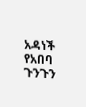አዳነች የአበባ ጉንጉን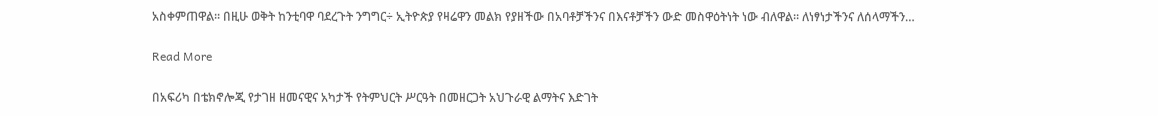አስቀምጠዋል፡፡ በዚሁ ወቅት ከንቲባዋ ባደረጉት ንግግር÷ ኢትዮጵያ የዛሬዋን መልክ የያዘችው በአባቶቻችንና በእናቶቻችን ውድ መስዋዕትነት ነው ብለዋል። ለነፃነታችንና ለሰላማችን…

Read More

በአፍሪካ በቴክኖሎጂ የታገዘ ዘመናዊና አካታች የትምህርት ሥርዓት በመዘርጋት አህጉራዊ ልማትና እድገት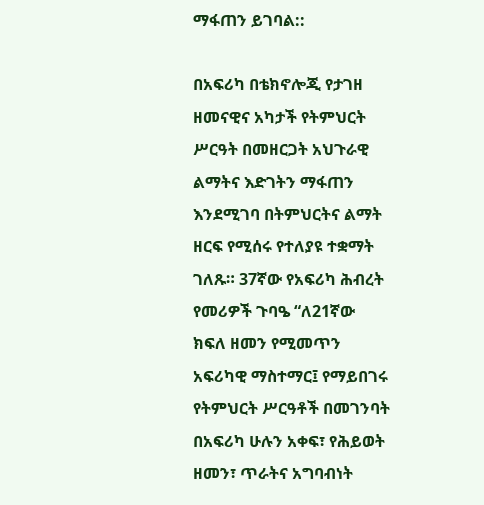ማፋጠን ይገባል::

በአፍሪካ በቴክኖሎጂ የታገዘ ዘመናዊና አካታች የትምህርት ሥርዓት በመዘርጋት አህጉራዊ ልማትና እድገትን ማፋጠን እንደሚገባ በትምህርትና ልማት ዘርፍ የሚሰሩ የተለያዩ ተቋማት ገለጹ። 37ኛው የአፍሪካ ሕብረት የመሪዎች ጉባዔ “ለ21ኛው ክፍለ ዘመን የሚመጥን አፍሪካዊ ማስተማር፤ የማይበገሩ የትምህርት ሥርዓቶች በመገንባት በአፍሪካ ሁሉን አቀፍ፣ የሕይወት ዘመን፣ ጥራትና አግባብነት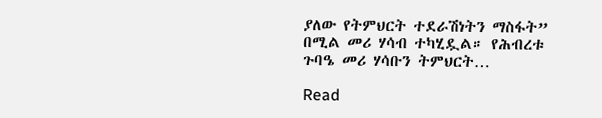ያለው የትምህርት ተደራሽነትን ማስፋት” በሚል መሪ ሃሳብ ተካሂዷል። የሕብረቱ ጉባዔ መሪ ሃሳቡን ትምህርት…

Read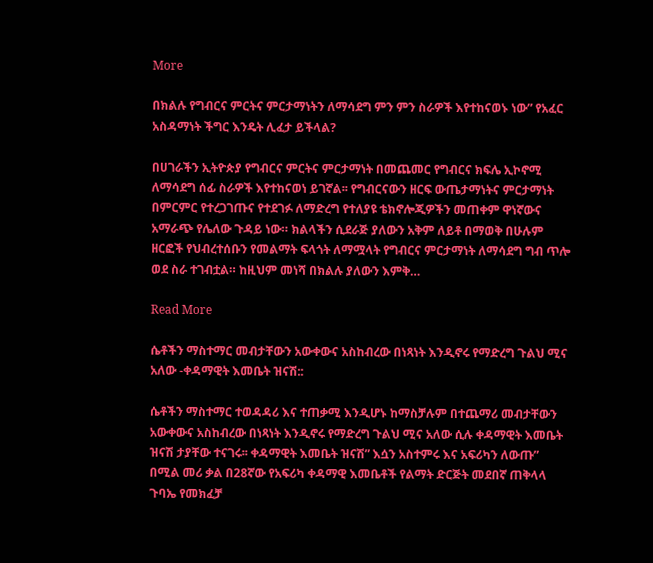More

በክልሉ የግብርና ምርትና ምርታማነትን ለማሳደግ ምን ምን ስራዎች እየተከናወኑ ነው” የአፈር አስዳማነት ችግር እንዴት ሊፈታ ይችላል?

በሀገራችን ኢትዮጵያ የግብርና ምርትና ምርታማነት በመጨመር የግብርና ክፍሌ ኢኮኖሚ ለማሳደግ ሰፊ ስራዎች እየተከናወነ ይገኛል፡፡ የግብርናውን ዘርፍ ውጤታማነትና ምርታማነት በምርምር የተረጋገጡና የተደገፉ ለማድረግ የተለያዩ ቴክኖሎጂዎችን መጠቀም ዋነኛውና አማራጭ የሌለው ጉዳይ ነው። ክልላችን ሲደራጅ ያለውን አቅም ለይቶ በማወቅ በሁሉም ዘርፎች የህብረተሰቡን የመልማት ፍላጎት ለማሟላት የግብርና ምርታማነት ለማሳደግ ግብ ጥሎ ወደ ስራ ተገብቷል። ከዚህም መነሻ በክልሉ ያለውን እምቅ…

Read More

ሴቶችን ማስተማር መብታቸውን አውቀውና አስከብረው በነጻነት እንዲኖሩ የማድረግ ጉልህ ሚና አለው -ቀዳማዊት እመቤት ዝናሽ::

ሴቶችን ማስተማር ተወዳዳሪ እና ተጠቃሚ እንዲሆኑ ከማስቻሉም በተጨማሪ መብታቸውን አውቀውና አስከብረው በነጻነት እንዲኖሩ የማድረግ ጉልህ ሚና አለው ሲሉ ቀዳማዊት እመቤት ዝናሽ ታያቸው ተናገሩ፡፡ ቀዳማዊት እመቤት ዝናሽ” እሷን አስተምሩ እና አፍሪካን ለውጡ” በሚል መሪ ቃል በ28ኛው የአፍሪካ ቀዳማዊ እመቤቶች የልማት ድርጅት መደበኛ ጠቅላላ ጉባኤ የመክፈቻ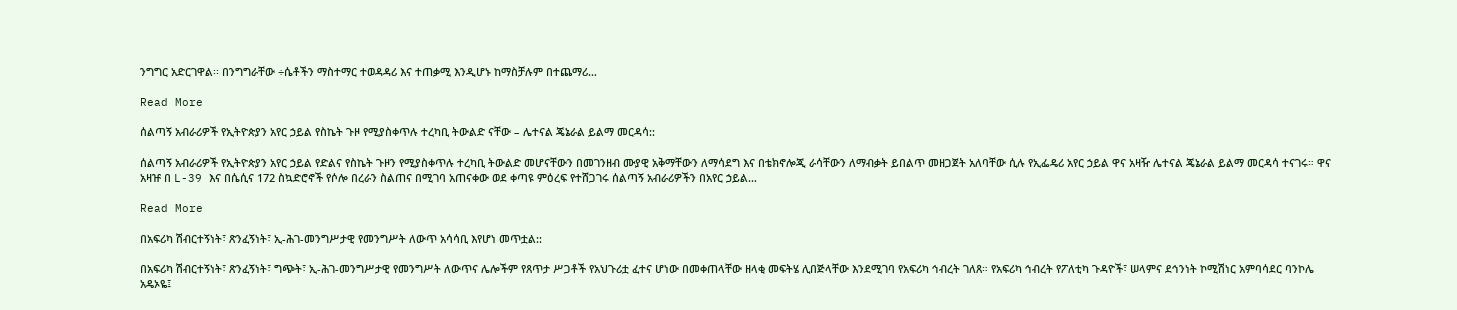ንግግር አድርገዋል፡፡ በንግግራቸው ÷ሴቶችን ማስተማር ተወዳዳሪ እና ተጠቃሚ እንዲሆኑ ከማስቻሉም በተጨማሪ…

Read More

ሰልጣኝ አብራሪዎች የኢትዮጵያን አየር ኃይል የስኬት ጉዞ የሚያስቀጥሉ ተረካቢ ትውልድ ናቸው – ሌተናል ጄኔራል ይልማ መርዳሳ::

ሰልጣኝ አብራሪዎች የኢትዮጵያን አየር ኃይል የድልና የስኬት ጉዞን የሚያስቀጥሉ ተረካቢ ትውልድ መሆናቸውን በመገንዘብ ሙያዊ አቅማቸውን ለማሳደግ እና በቴክኖሎጂ ራሳቸውን ለማብቃት ይበልጥ መዘጋጀት አለባቸው ሲሉ የኢፌዴሪ አየር ኃይል ዋና አዛዥ ሌተናል ጄኔራል ይልማ መርዳሳ ተናገሩ። ዋና አዛዡ በ L-39 እና በሴሲና 172 ስኳድሮኖች የሶሎ በረራን ስልጠና በሚገባ አጠናቀው ወደ ቀጣዩ ምዕረፍ የተሸጋገሩ ሰልጣኝ አብራሪዎችን በአየር ኃይል…

Read More

በአፍሪካ ሽብርተኝነት፣ ጽንፈኝነት፣ ኢ-ሕገ-መንግሥታዊ የመንግሥት ለውጥ አሳሳቢ እየሆነ መጥቷል::

በአፍሪካ ሽብርተኝነት፣ ጽንፈኝነት፣ ግጭት፣ ኢ-ሕገ-መንግሥታዊ የመንግሥት ለውጥና ሌሎችም የጸጥታ ሥጋቶች የአህጉሪቷ ፈተና ሆነው በመቀጠላቸው ዘላቂ መፍትሄ ሊበጅላቸው እንደሚገባ የአፍሪካ ኅብረት ገለጸ። የአፍሪካ ኅብረት የፖለቲካ ጉዳዮች፣ ሠላምና ደኅንነት ኮሚሽነር አምባሳደር ባንኮሌ አዴኦዬ፤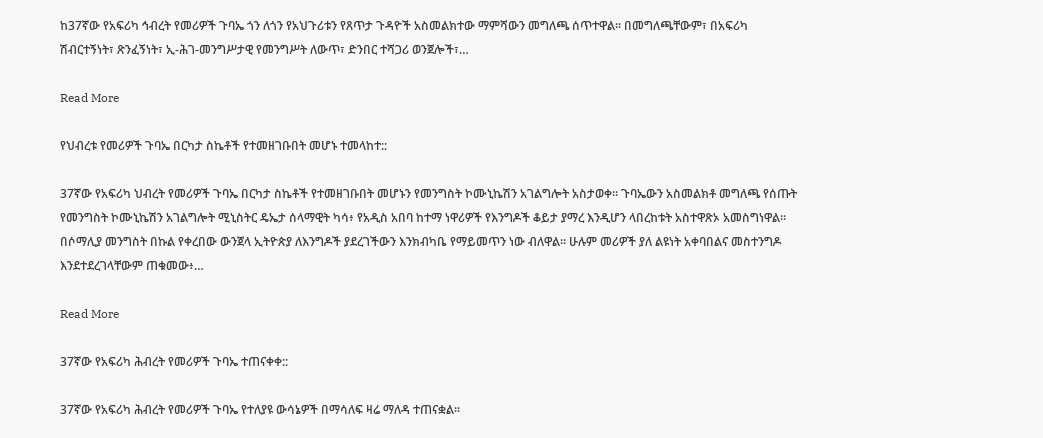ከ37ኛው የአፍሪካ ኅብረት የመሪዎች ጉባኤ ጎን ለጎን የአህጉሪቱን የጸጥታ ጉዳዮች አስመልክተው ማምሻውን መግለጫ ሰጥተዋል። በመግለጫቸውም፣ በአፍሪካ ሽብርተኝነት፣ ጽንፈኝነት፣ ኢ-ሕገ-መንግሥታዊ የመንግሥት ለውጥ፣ ድንበር ተሻጋሪ ወንጀሎች፣…

Read More

የህብረቱ የመሪዎች ጉባኤ በርካታ ስኬቶች የተመዘገቡበት መሆኑ ተመላከተ::

37ኛው የአፍሪካ ህብረት የመሪዎች ጉባኤ በርካታ ስኬቶች የተመዘገቡበት መሆኑን የመንግስት ኮሙኒኬሽን አገልግሎት አስታወቀ። ጉባኤውን አስመልክቶ መግለጫ የሰጡት የመንግስት ኮሙኒኬሽን አገልግሎት ሚኒስትር ዴኤታ ሰላማዊት ካሳ፥ የአዲስ አበባ ከተማ ነዋሪዎች የእንግዶች ቆይታ ያማረ እንዲሆን ላበረከቱት አስተዋጽኦ አመስግነዋል። በሶማሊያ መንግስት በኩል የቀረበው ውንጀላ ኢትዮጵያ ለእንግዶች ያደረገችውን እንክብካቤ የማይመጥን ነው ብለዋል። ሁሉም መሪዎች ያለ ልዩነት አቀባበልና መስተንግዶ እንደተደረገላቸውም ጠቁመው፥…

Read More

37ኛው የአፍሪካ ሕብረት የመሪዎች ጉባኤ ተጠናቀቀ::

37ኛው የአፍሪካ ሕብረት የመሪዎች ጉባኤ የተለያዩ ውሳኔዎች በማሳለፍ ዛሬ ማለዳ ተጠናቋል።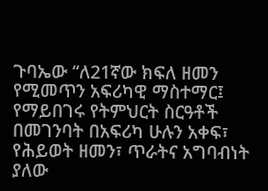ጉባኤው “ለ21ኛው ክፍለ ዘመን የሚመጥን አፍሪካዊ ማስተማር፤ የማይበገሩ የትምህርት ስርዓቶች በመገንባት በአፍሪካ ሁሉን አቀፍ፣ የሕይወት ዘመን፣ ጥራትና አግባብነት ያለው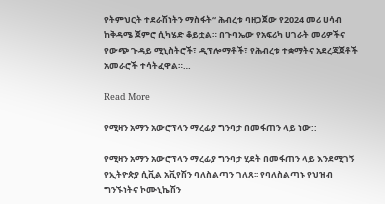የትምህርት ተደራሽነትን ማስፋት“ ሕብረቱ ባዘጋጀው የ2024 መሪ ሀሳብ ከቅዳሜ ጀምሮ ሲካሄድ ቆይቷል። በጉባኤው የአፍሪካ ሀገራት መሪዎችና የውጭ ጉዳይ ሚኒስትሮች፣ ዲፕሎማቶች፣ የሕብረቱ ተቋማትና አደረጃጀቶች አመራሮች ተሳትፈዋል።…

Read More

የሚዛን አማን አውሮፕላን ማረፊያ ግንባታ በመፋጠን ላይ ነው::

የሚዛን አማን አውሮፕላን ማረፊያ ግንባታ ሂደት በመፋጠን ላይ እንደሚገኝ የኢትዮጵያ ሲቪል አቪየሽን ባለስልጣን ገለጸ፡፡ የባለስልጣኑ የህዝብ ግንኙነትና ኮሙኒኬሽን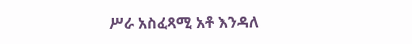ሥራ አስፈጻሚ አቶ እንዳለ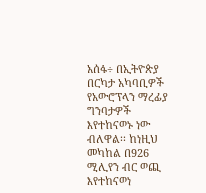አሰፋ÷ በኢትዮጵያ በርካታ አካባቢዎች የአውሮፕላን ማረፊያ ግንባታዎች እየተከናወኑ ነው ብለዋል፡፡ ከነዚህ መካከል በ926 ሚሊየን ብር ወጪ እየተከናወነ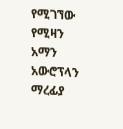የሚገኘው የሚዛን አማን አውሮፕላን ማረፊያ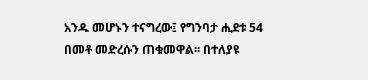አንዱ መሆኑን ተናግረው፤ የግንባታ ሒደቱ 54 በመቶ መድረሱን ጠቁመዋል፡፡ በተለያዩ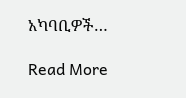አካባቢዎች…

Read More